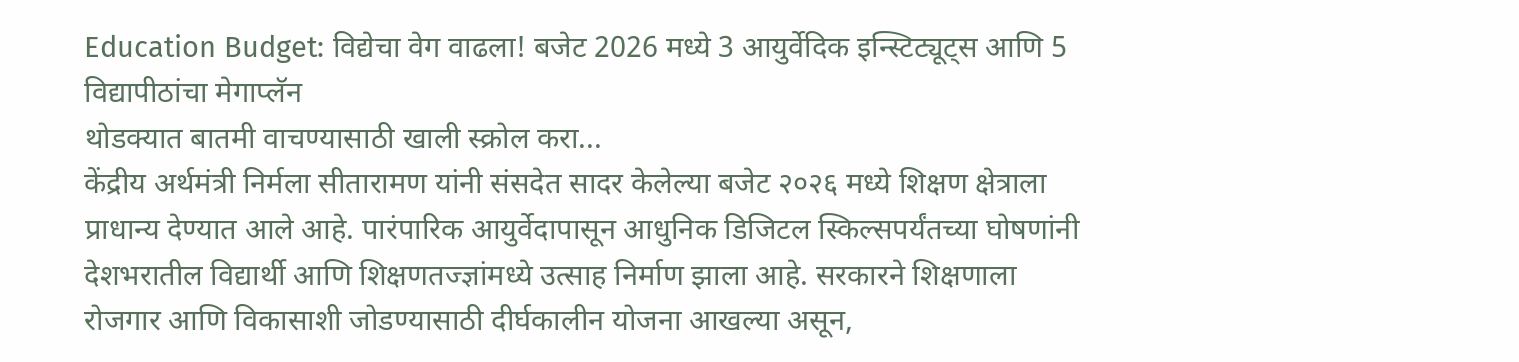Education Budget: विद्येचा वेग वाढला! बजेट 2026 मध्ये 3 आयुर्वेदिक इन्स्टिट्यूट्स आणि 5 विद्यापीठांचा मेगाप्लॅन
थोडक्यात बातमी वाचण्यासाठी खाली स्क्रोल करा...
केंद्रीय अर्थमंत्री निर्मला सीतारामण यांनी संसदेत सादर केलेल्या बजेट २०२६ मध्ये शिक्षण क्षेत्राला प्राधान्य देण्यात आले आहे. पारंपारिक आयुर्वेदापासून आधुनिक डिजिटल स्किल्सपर्यंतच्या घोषणांनी देशभरातील विद्यार्थी आणि शिक्षणतज्ज्ञांमध्ये उत्साह निर्माण झाला आहे. सरकारने शिक्षणाला रोजगार आणि विकासाशी जोडण्यासाठी दीर्घकालीन योजना आखल्या असून,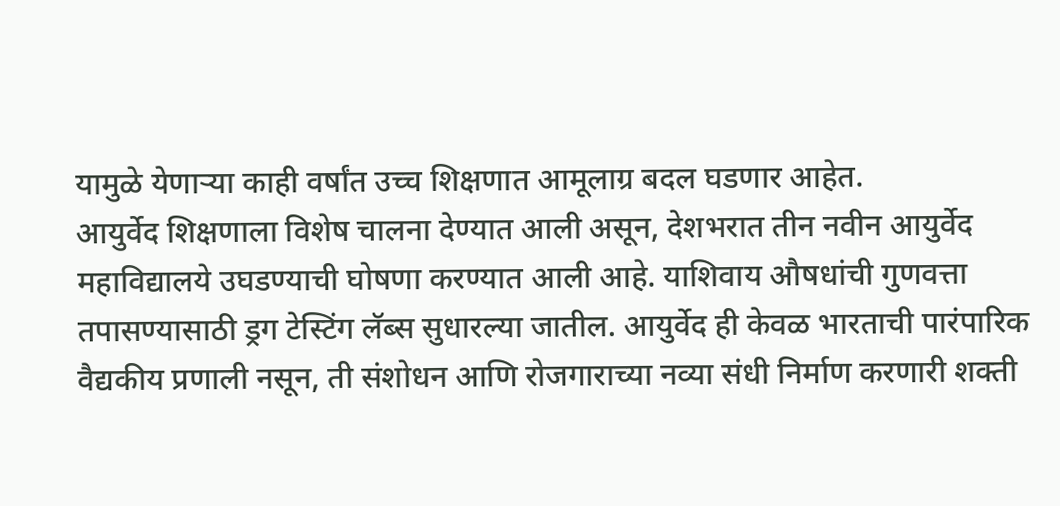यामुळे येणाऱ्या काही वर्षांत उच्च शिक्षणात आमूलाग्र बदल घडणार आहेत.
आयुर्वेद शिक्षणाला विशेष चालना देण्यात आली असून, देशभरात तीन नवीन आयुर्वेद महाविद्यालये उघडण्याची घोषणा करण्यात आली आहे. याशिवाय औषधांची गुणवत्ता तपासण्यासाठी ड्रग टेस्टिंग लॅब्स सुधारल्या जातील. आयुर्वेद ही केवळ भारताची पारंपारिक वैद्यकीय प्रणाली नसून, ती संशोधन आणि रोजगाराच्या नव्या संधी निर्माण करणारी शक्ती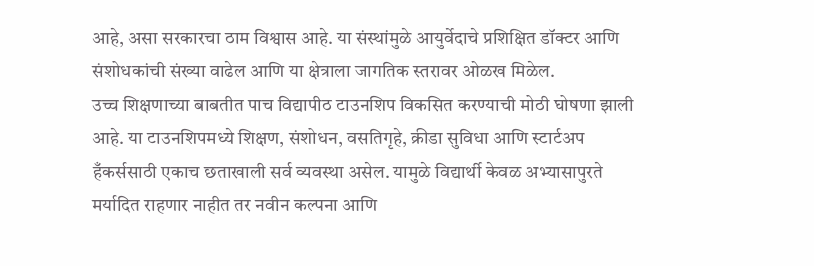आहे, असा सरकारचा ठाम विश्वास आहे. या संस्थांमुळे आयुर्वेदाचे प्रशिक्षित डॉक्टर आणि संशोधकांची संख्या वाढेल आणि या क्षेत्राला जागतिक स्तरावर ओळख मिळेल.
उच्च शिक्षणाच्या बाबतीत पाच विद्यापीठ टाउनशिप विकसित करण्याची मोठी घोषणा झाली आहे. या टाउनशिपमध्ये शिक्षण, संशोधन, वसतिगृहे, क्रीडा सुविधा आणि स्टार्टअप हँकर्ससाठी एकाच छताखाली सर्व व्यवस्था असेल. यामुळे विद्यार्थी केवळ अभ्यासापुरते मर्यादित राहणार नाहीत तर नवीन कल्पना आणि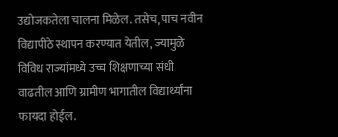उद्योजकतेला चालना मिळेल. तसेच, पाच नवीन विद्यापीठे स्थापन करण्यात येतील, ज्यामुळे विविध राज्यांमध्ये उच्च शिक्षणाच्या संधी वाढतील आणि ग्रामीण भागातील विद्यार्थ्यांना फायदा होईल.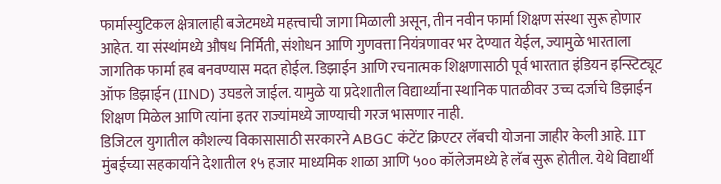फार्मास्युटिकल क्षेत्रालाही बजेटमध्ये महत्त्वाची जागा मिळाली असून, तीन नवीन फार्मा शिक्षण संस्था सुरू होणार आहेत. या संस्थांमध्ये औषध निर्मिती, संशोधन आणि गुणवत्ता नियंत्रणावर भर देण्यात येईल, ज्यामुळे भारताला जागतिक फार्मा हब बनवण्यास मदत होईल. डिझाईन आणि रचनात्मक शिक्षणासाठी पूर्व भारतात इंडियन इन्स्टिट्यूट ऑफ डिझाईन (IIND) उघडले जाईल. यामुळे या प्रदेशातील विद्यार्थ्यांना स्थानिक पातळीवर उच्च दर्जाचे डिझाईन शिक्षण मिळेल आणि त्यांना इतर राज्यांमध्ये जाण्याची गरज भासणार नाही.
डिजिटल युगातील कौशल्य विकासासाठी सरकारने ABGC कंटेंट क्रिएटर लॅबची योजना जाहीर केली आहे. IIT मुंबईच्या सहकार्याने देशातील १५ हजार माध्यमिक शाळा आणि ५०० कॉलेजमध्ये हे लॅब सुरू होतील. येथे विद्यार्थी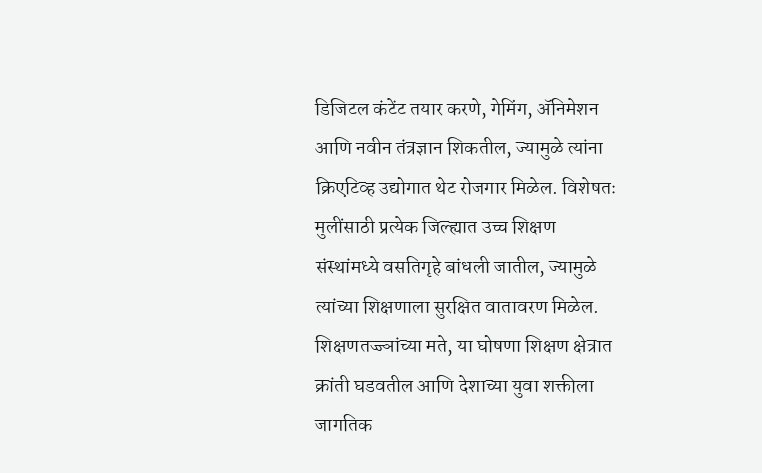डिजिटल कंटेंट तयार करणे, गेमिंग, ॲनिमेशन आणि नवीन तंत्रज्ञान शिकतील, ज्यामुळे त्यांना क्रिएटिव्ह उद्योगात थेट रोजगार मिळेल. विशेषतः मुलींसाठी प्रत्येक जिल्ह्यात उच्च शिक्षण संस्थांमध्ये वसतिगृहे बांधली जातील, ज्यामुळे त्यांच्या शिक्षणाला सुरक्षित वातावरण मिळेल.
शिक्षणतज्ज्ञांच्या मते, या घोषणा शिक्षण क्षेत्रात क्रांती घडवतील आणि देशाच्या युवा शक्तीला जागतिक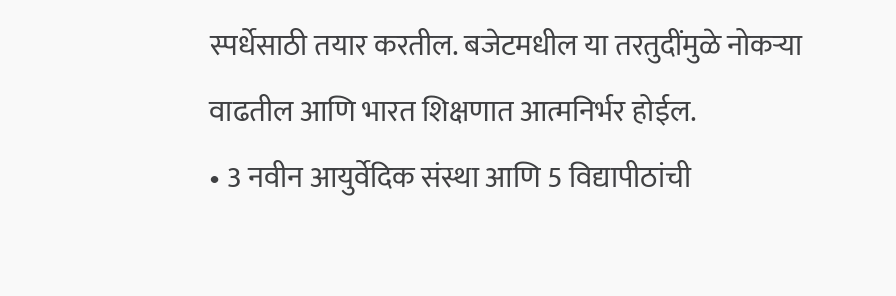स्पर्धेसाठी तयार करतील. बजेटमधील या तरतुदींमुळे नोकऱ्या वाढतील आणि भारत शिक्षणात आत्मनिर्भर होईल.
• 3 नवीन आयुर्वेदिक संस्था आणि 5 विद्यापीठांची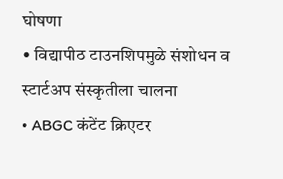घोषणा
• विद्यापीठ टाउनशिपमुळे संशोधन व स्टार्टअप संस्कृतीला चालना
• ABGC कंटेंट क्रिएटर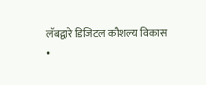लॅबद्वारे डिजिटल कौशल्य विकास
•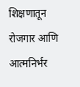शिक्षणातून रोजगार आणि आत्मनिर्भर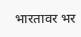भारतावर भर